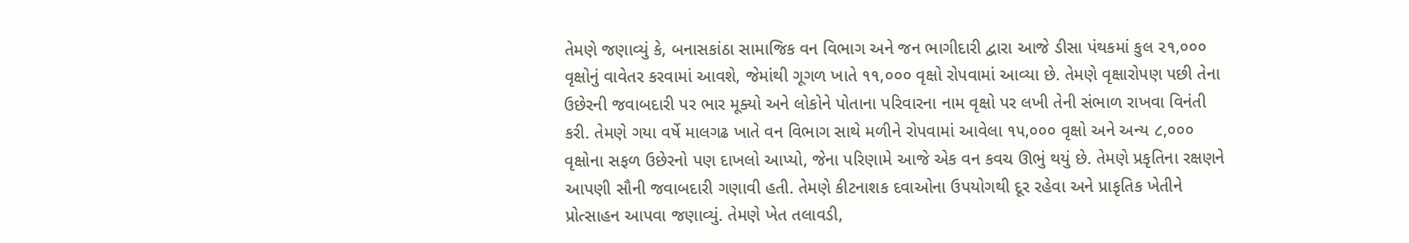તેમણે જણાવ્યું કે, બનાસકાંઠા સામાજિક વન વિભાગ અને જન ભાગીદારી દ્વારા આજે ડીસા પંથકમાં કુલ ૨૧,૦૦૦ વૃક્ષોનું વાવેતર કરવામાં આવશે, જેમાંથી ગૂગળ ખાતે ૧૧,૦૦૦ વૃક્ષો રોપવામાં આવ્યા છે. તેમણે વૃક્ષારોપણ પછી તેના ઉછેરની જવાબદારી પર ભાર મૂક્યો અને લોકોને પોતાના પરિવારના નામ વૃક્ષો પર લખી તેની સંભાળ રાખવા વિનંતી કરી. તેમણે ગયા વર્ષે માલગઢ ખાતે વન વિભાગ સાથે મળીને રોપવામાં આવેલા ૧૫,૦૦૦ વૃક્ષો અને અન્ય ૮,૦૦૦ વૃક્ષોના સફળ ઉછેરનો પણ દાખલો આપ્યો, જેના પરિણામે આજે એક વન કવચ ઊભું થયું છે. તેમણે પ્રકૃતિના રક્ષણને આપણી સૌની જવાબદારી ગણાવી હતી. તેમણે કીટનાશક દવાઓના ઉપયોગથી દૂર રહેવા અને પ્રાકૃતિક ખેતીને પ્રોત્સાહન આપવા જણાવ્યું. તેમણે ખેત તલાવડી,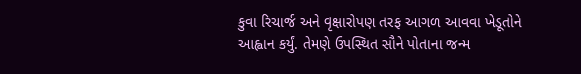કુવા રિચાર્જ અને વૃક્ષારોપણ તરફ આગળ આવવા ખેડૂતોને આહ્વાન કર્યું. તેમણે ઉપસ્થિત સૌને પોતાના જન્મ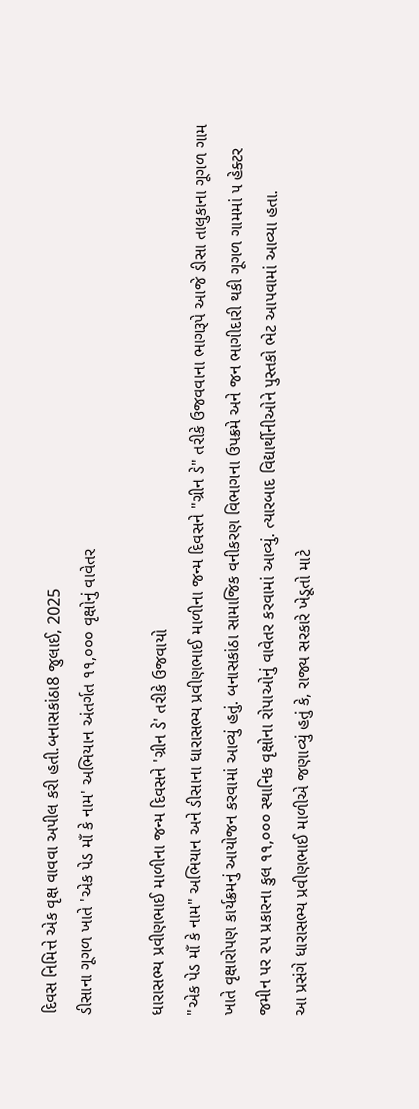દિવસ નિમિત્તે એક વૃક્ષ વાવવા અપીલ કરી હતી.બનાસકાંઠા8 જુલાઈ, 2025
ડીસાના ગૂગળ ખાતે 'એક પેડ માઁ કે નામ' અભિયાન અંતર્ગત ૧૧,૦૦૦ વૃક્ષોનું વાવેતર

ધારાસભ્ય પ્રવીણભાઈ માળીના જન્મ દિવસને 'ગ્રીન ડે' તરીકે ઉજવાયો
"એક પેડ માઁ કે નામ" અભિયાન અને ડીસાના ધારાસભ્ય પ્રવીણભાઈ માળીના જન્મ દિવસને "ગ્રીન ડે" તરીકે ઉજવવાના ભાગરૂપે આજે ડીસા તાલુકાના ગૂગળ ગામ ખાતે વૃક્ષારોપણ કાર્યક્રમનું આયોજન કરવામાં આવ્યું હતું. બનાસકાંઠા સામાજિક વનીકરણ વિભાગના ઉપક્રમે અને જન ભાગીદારી થકી ગૂગળ ગામમાં ૫ હેક્ટર જમીન પર ૨૫ પ્રકારના કુલ ૧૧,૦૦૦ સ્થાનિક વૃક્ષોના રોપાઓનું વાવેતર કરવામાં આવ્યું. ત્યારબાદ વિદ્યાર્થીનીઓને પુસ્તકો ભેટ આપવામાં આવ્યા હતા.
આ પ્રસંગે ધારાસભ્ય પ્રવીણભાઈ માળીએ જણાવ્યું હતું કે, રાજ્ય સરકારે ખેડૂતો માટે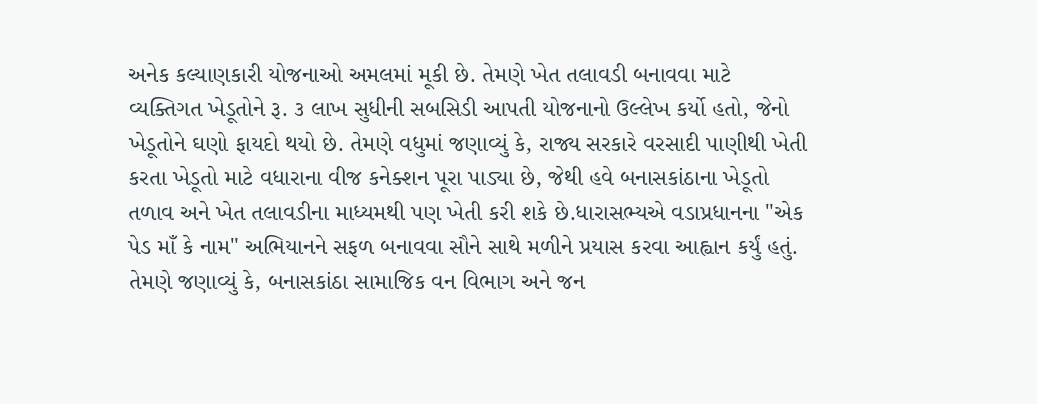અનેક કલ્યાણકારી યોજનાઓ અમલમાં મૂકી છે. તેમણે ખેત તલાવડી બનાવવા માટે વ્યક્તિગત ખેડૂતોને રૂ. ૩ લાખ સુધીની સબસિડી આપતી યોજનાનો ઉલ્લેખ કર્યો હતો, જેનો ખેડૂતોને ઘણો ફાયદો થયો છે. તેમણે વધુમાં જણાવ્યું કે, રાજ્ય સરકારે વરસાદી પાણીથી ખેતી કરતા ખેડૂતો માટે વધારાના વીજ કનેક્શન પૂરા પાડ્યા છે, જેથી હવે બનાસકાંઠાના ખેડૂતો તળાવ અને ખેત તલાવડીના માધ્યમથી પણ ખેતી કરી શકે છે.ધારાસભ્યએ વડાપ્રધાનના "એક પેડ માઁ કે નામ" અભિયાનને સફળ બનાવવા સૌને સાથે મળીને પ્રયાસ કરવા આહ્વાન કર્યું હતું.
તેમણે જણાવ્યું કે, બનાસકાંઠા સામાજિક વન વિભાગ અને જન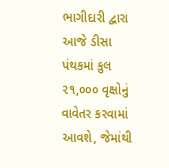ભાગીદારી દ્વારા આજે ડીસા પંથકમાં કુલ ૨૧,૦૦૦ વૃક્ષોનું વાવેતર કરવામાં આવશે, જેમાંથી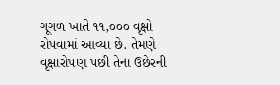ગૂગળ ખાતે ૧૧,૦૦૦ વૃક્ષો રોપવામાં આવ્યા છે. તેમણે વૃક્ષારોપણ પછી તેના ઉછેરની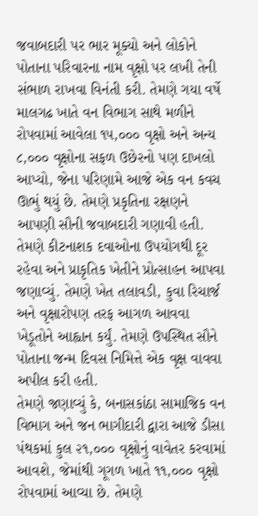જવાબદારી પર ભાર મૂક્યો અને લોકોને પોતાના પરિવારના નામ વૃક્ષો પર લખી તેની સંભાળ રાખવા વિનંતી કરી. તેમણે ગયા વર્ષે માલગઢ ખાતે વન વિભાગ સાથે મળીને રોપવામાં આવેલા ૧૫,૦૦૦ વૃક્ષો અને અન્ય ૮,૦૦૦ વૃક્ષોના સફળ ઉછેરનો પણ દાખલો આપ્યો, જેના પરિણામે આજે એક વન કવચ ઊભું થયું છે. તેમણે પ્રકૃતિના રક્ષણને આપણી સૌની જવાબદારી ગણાવી હતી. તેમણે કીટનાશક દવાઓના ઉપયોગથી દૂર રહેવા અને પ્રાકૃતિક ખેતીને પ્રોત્સાહન આપવા જણાવ્યું. તેમણે ખેત તલાવડી, કુવા રિચાર્જ અને વૃક્ષારોપણ તરફ આગળ આવવા ખેડૂતોને આહ્વાન કર્યું. તેમણે ઉપસ્થિત સૌને પોતાના જન્મ દિવસ નિમિત્તે એક વૃક્ષ વાવવા અપીલ કરી હતી.
તેમણે જણાવ્યું કે, બનાસકાંઠા સામાજિક વન વિભાગ અને જન ભાગીદારી દ્વારા આજે ડીસા પંથકમાં કુલ ૨૧,૦૦૦ વૃક્ષોનું વાવેતર કરવામાં આવશે, જેમાંથી ગૂગળ ખાતે ૧૧,૦૦૦ વૃક્ષો રોપવામાં આવ્યા છે. તેમણે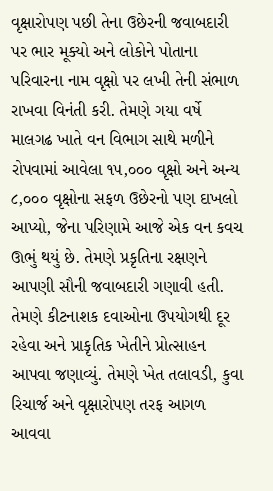વૃક્ષારોપણ પછી તેના ઉછેરની જવાબદારી પર ભાર મૂક્યો અને લોકોને પોતાના પરિવારના નામ વૃક્ષો પર લખી તેની સંભાળ રાખવા વિનંતી કરી. તેમણે ગયા વર્ષે માલગઢ ખાતે વન વિભાગ સાથે મળીને રોપવામાં આવેલા ૧૫,૦૦૦ વૃક્ષો અને અન્ય ૮,૦૦૦ વૃક્ષોના સફળ ઉછેરનો પણ દાખલો આપ્યો, જેના પરિણામે આજે એક વન કવચ ઊભું થયું છે. તેમણે પ્રકૃતિના રક્ષણને આપણી સૌની જવાબદારી ગણાવી હતી. તેમણે કીટનાશક દવાઓના ઉપયોગથી દૂર રહેવા અને પ્રાકૃતિક ખેતીને પ્રોત્સાહન આપવા જણાવ્યું. તેમણે ખેત તલાવડી, કુવા રિચાર્જ અને વૃક્ષારોપણ તરફ આગળ આવવા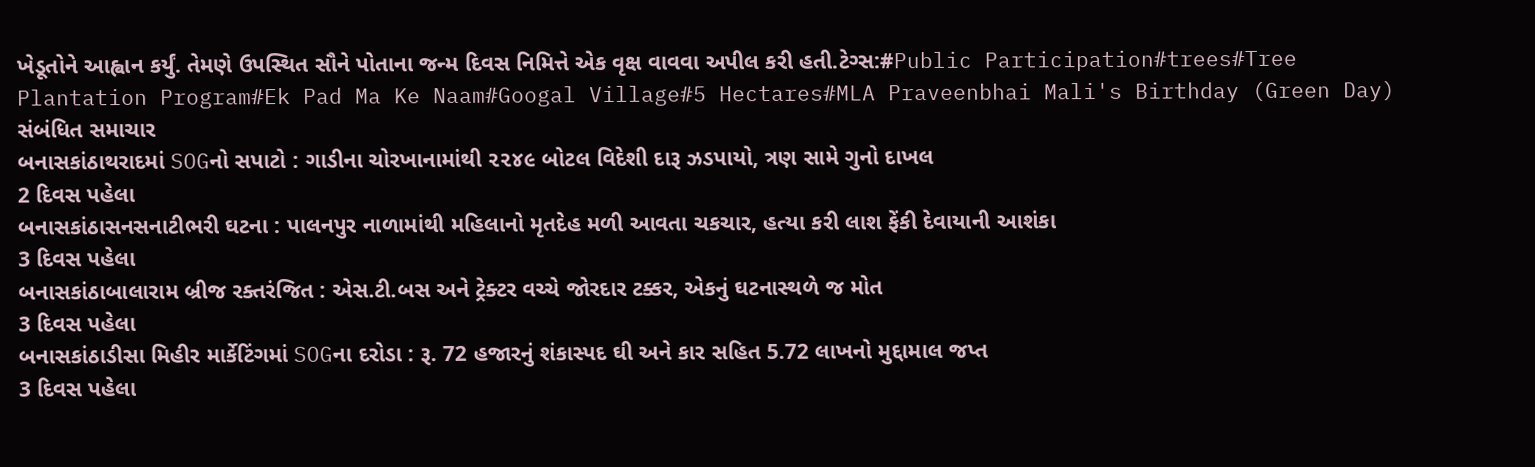ખેડૂતોને આહ્વાન કર્યું. તેમણે ઉપસ્થિત સૌને પોતાના જન્મ દિવસ નિમિત્તે એક વૃક્ષ વાવવા અપીલ કરી હતી.ટેગ્સ:#Public Participation#trees#Tree Plantation Program#Ek Pad Ma Ke Naam#Googal Village#5 Hectares#MLA Praveenbhai Mali's Birthday (Green Day)
સંબંધિત સમાચાર
બનાસકાંઠાથરાદમાં SOGનો સપાટો : ગાડીના ચોરખાનામાંથી ૨૨૪૯ બોટલ વિદેશી દારૂ ઝડપાયો, ત્રણ સામે ગુનો દાખલ
2 દિવસ પહેલા
બનાસકાંઠાસનસનાટીભરી ઘટના : પાલનપુર નાળામાંથી મહિલાનો મૃતદેહ મળી આવતા ચકચાર, હત્યા કરી લાશ ફેંકી દેવાયાની આશંકા
3 દિવસ પહેલા
બનાસકાંઠાબાલારામ બ્રીજ રક્તરંજિત : એસ.ટી.બસ અને ટ્રેક્ટર વચ્ચે જોરદાર ટક્કર, એકનું ઘટનાસ્થળે જ મોત
3 દિવસ પહેલા
બનાસકાંઠાડીસા મિહીર માર્કેટિંગમાં SOGના દરોડા : રૂ. 72 હજારનું શંકાસ્પદ ઘી અને કાર સહિત 5.72 લાખનો મુદ્દામાલ જપ્ત
3 દિવસ પહેલા